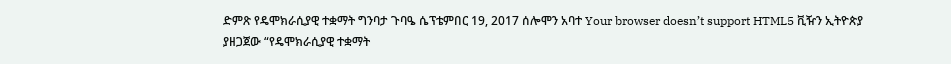ድምጽ የዴሞክራሲያዊ ተቋማት ግንባታ ጉባዔ ሴፕቴምበር 19, 2017 ሰሎሞን አባተ Your browser doesn’t support HTML5 ቪዥን ኢትዮጵያ ያዘጋጀው “የዴሞክራሲያዊ ተቋማት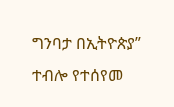ግንባታ በኢትዮጵያ” ተብሎ የተሰየመ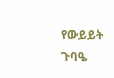የውይይት ጉባዔ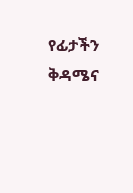የፊታችን ቅዳሜና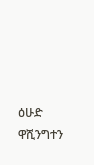ዕሁድ ዋሺንግተን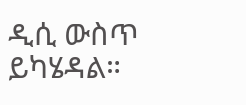ዲሲ ውስጥ ይካሄዳል።